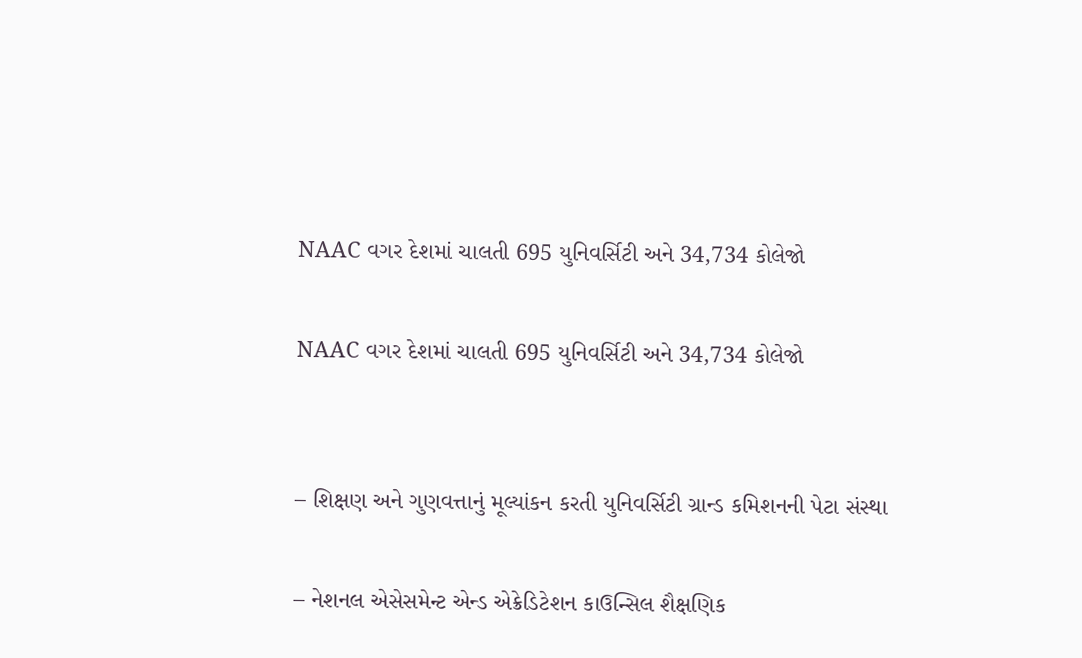NAAC વગર દેશમાં ચાલતી 695 યુનિવર્સિટી અને 34,734 કોલેજો

NAAC વગર દેશમાં ચાલતી 695 યુનિવર્સિટી અને 34,734 કોલેજો


– શિક્ષણ અને ગુણવત્તાનું મૂલ્યાંકન કરતી યુનિવર્સિટી ગ્રાન્ડ કમિશનની પેટા સંસ્થા

– નેશનલ એસેસમેન્ટ એન્ડ એક્રેડિટેશન કાઉન્સિલ શૈક્ષણિક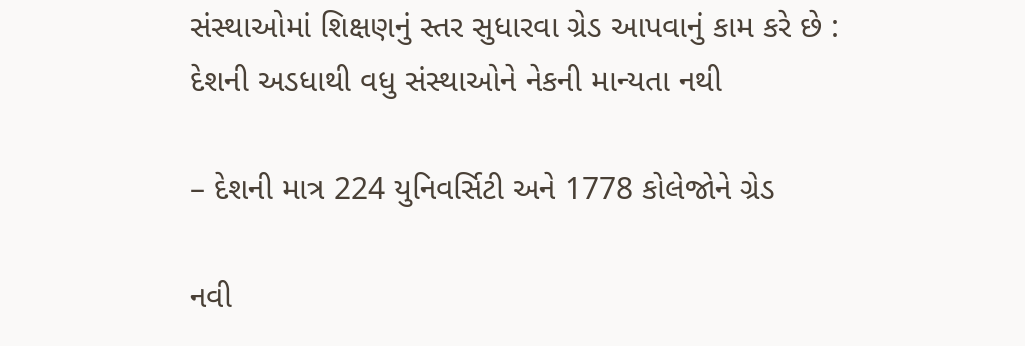સંસ્થાઓમાં શિક્ષણનું સ્તર સુધારવા ગ્રેડ આપવાનું કામ કરે છે : દેશની અડધાથી વધુ સંસ્થાઓને નેકની માન્યતા નથી

– દેશની માત્ર 224 યુનિવર્સિટી અને 1778 કોલેજોને ગ્રેડ

નવી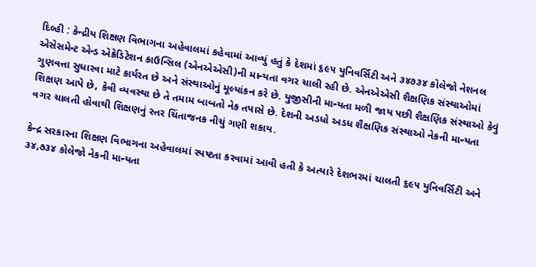દિલ્હી : કેન્દ્રીય શિક્ષણ વિભાગના અહેવાલમાં કહેવામાં આવ્યું હતું કે દેશમાં ૬૯૫ યુનિવર્સિટી અને ૩૪૭૩૪ કોલેજો નેશનલ એસેસમેન્ટ એન્ડ એક્રેડિટેશન કાઉન્સિલ (એનએએસી)ની માન્યતા વગર ચાલી રહી છે. એનએએસી શૈક્ષણિક સંસ્થાઓમાં ગુણવત્તા સુધારવા માટે કાર્યરત છે અને સંસ્થાઓનું મૂલ્યાંકન કરે છે. યુજીસીની માન્યતા મળી જાય પછી શૈક્ષણિક સંસ્થાઓ કેવું શિક્ષણ આપે છે, કેવી વ્યવસ્થા છે તે તમામ બાબતો નેક તપાસે છે. દેશની અડધો અડધ શૈક્ષણિક સંસ્થાઓ નેકની માન્યતા વગર ચાલતી હોવાથી શિક્ષણનું સ્તર ચિંતાજનક નીચું ગણી શકાય.

કેન્દ્ર સરકારના શિક્ષણ વિભાગના અહેવાલમાં સ્પષ્ટતા કરવામાં આવી હતી કે અત્યારે દેશભરમાં ચાલતી ૬૯૫ યુનિવર્સિટી અને ૩૪,૭૩૪ કોલેજો નેકની માન્યતા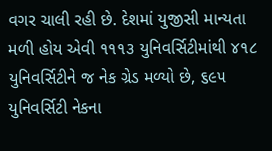વગર ચાલી રહી છે. દેશમાં યુજીસી માન્યતા મળી હોય એવી ૧૧૧૩ યુનિવર્સિટીમાંથી ૪૧૮ યુનિવર્સિટીને જ નેક ગ્રેડ મળ્યો છે, ૬૯૫ યુનિવર્સિટી નેકના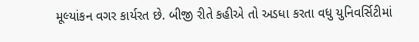મૂલ્યાંકન વગર કાર્યરત છે. બીજી રીતે કહીએ તો અડધા કરતા વધુ યુનિવર્સિટીમાં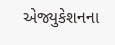એજ્યુકેશનના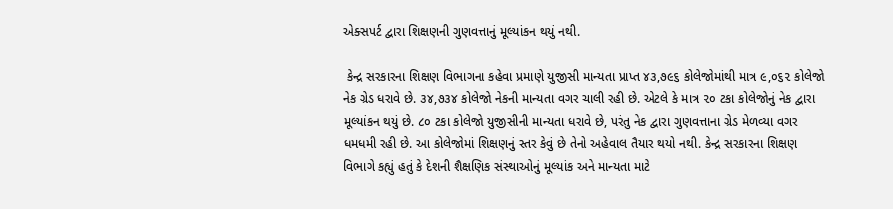એક્સપર્ટ દ્વારા શિક્ષણની ગુણવત્તાનું મૂલ્યાંકન થયું નથી.

 કેન્દ્ર સરકારના શિક્ષણ વિભાગના કહેવા પ્રમાણે યુજીસી માન્યતા પ્રાપ્ત ૪૩,૭૯૬ કોલેજોમાંથી માત્ર ૯,૦૬૨ કોલેજો નેક ગ્રેડ ધરાવે છે. ૩૪,૭૩૪ કોલેજો નેકની માન્યતા વગર ચાલી રહી છે. એટલે કે માત્ર ૨૦ ટકા કોલેજોનું નેક દ્વારા મૂલ્યાંકન થયું છે. ૮૦ ટકા કોલેજો યુજીસીની માન્યતા ધરાવે છે, પરંતુ નેક દ્વારા ગુણવત્તાના ગ્રેડ મેળવ્યા વગર ધમધમી રહી છે. આ કોલેજોમાં શિક્ષણનું સ્તર કેવું છે તેનો અહેવાલ તૈયાર થયો નથી. કેન્દ્ર સરકારના શિક્ષણ વિભાગે કહ્યું હતું કે દેશની શૈક્ષણિક સંસ્થાઓનું મૂલ્યાંક અને માન્યતા માટે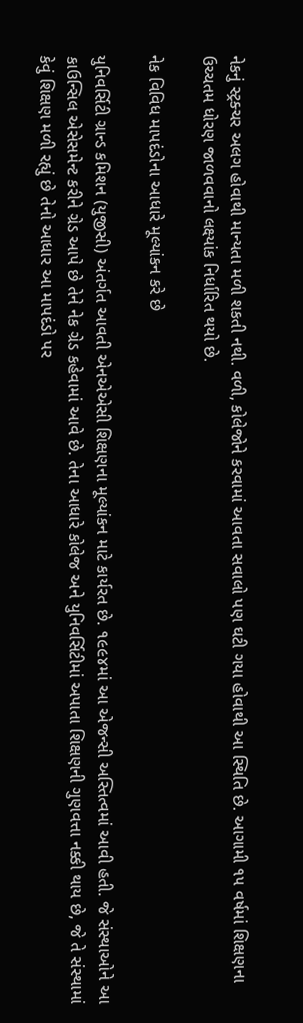નેકનું સ્ટ્રક્ચર અલગ હોવાથી માન્યતા મળી શકતી નથી. વળી, કોલેજોને કરવામાં આવતા સવાલો પણ ઘટી ગયા હોવાથી આ સ્થિતિ છે. આગામી ૧૫ વર્ષમાં શિક્ષણના ઉચ્ચતમ ધોરણ જાળવવાનો લક્ષ્યાંક નિર્ધારિત થયો છે.

નેક વિવિધ માપદંડોના આધારે મૂલ્યાંકન કરે છે

યુનિવર્સિટી ગ્રાન્ડ કમિશન (યુજીસી) અંતર્ગત આવતી એનએએસી શિક્ષણના મૂલ્યાંકન માટે કાર્યરત છે. ૧૯૯૪માં આ એજન્સી અસ્તિત્વમાં આવી હતી. જે સંસ્થાઓને આ કાઉન્સિલ એસેસમેન્ટ કરીને ગ્રેડ આપે છે તેને નેક ગ્રેડ કહેવામાં આવે છે. તેના આધારે કોલેજ અને યુનિવર્સિટીમાં અપાતા શિક્ષણની ગુણવત્તા નક્કી થાય છે, જે તે સંસ્થામાં કેવું શિક્ષણ મળી રહ્યું છે તેનો આધાર આ માપદંડો પર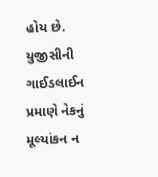હોય છે. યુજીસીની ગાઈડલાઈન પ્રમાણે નેકનું મૂલ્યાંકન ન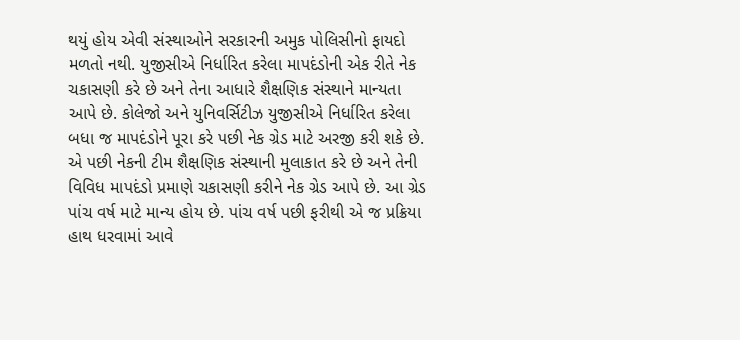થયું હોય એવી સંસ્થાઓને સરકારની અમુક પોલિસીનો ફાયદો મળતો નથી. યુજીસીએ નિર્ધારિત કરેલા માપદંડોની એક રીતે નેક ચકાસણી કરે છે અને તેના આધારે શૈક્ષણિક સંસ્થાને માન્યતા આપે છે. કોલેજો અને યુનિવર્સિટીઝ યુજીસીએ નિર્ધારિત કરેલા બધા જ માપદંડોને પૂરા કરે પછી નેક ગ્રેડ માટે અરજી કરી શકે છે. એ પછી નેકની ટીમ શૈક્ષણિક સંસ્થાની મુલાકાત કરે છે અને તેની વિવિધ માપદંડો પ્રમાણે ચકાસણી કરીને નેક ગ્રેડ આપે છે. આ ગ્રેડ પાંચ વર્ષ માટે માન્ય હોય છે. પાંચ વર્ષ પછી ફરીથી એ જ પ્રક્રિયા હાથ ધરવામાં આવે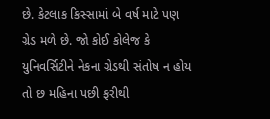છે. કેટલાક કિસ્સામાં બે વર્ષ માટે પણ ગ્રેડ મળે છે. જો કોઈ કોલેજ કે યુનિવર્સિટીને નેકના ગ્રેડથી સંતોષ ન હોય તો છ મહિના પછી ફરીથી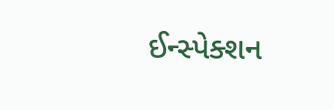ઈન્સ્પેક્શન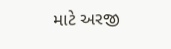માટે અરજી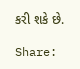કરી શકે છે.

Share: